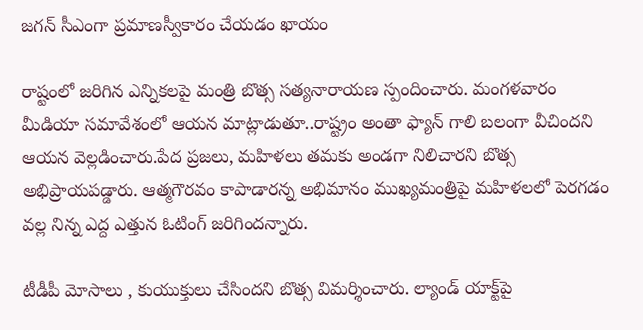జగన్ సీఎంగా ప్రమాణస్వీకారం చేయడం ఖాయం

రాష్టంలో జరిగిన ఎన్నికలపై మంత్రి బొత్స సత్యనారాయణ స్పందించారు. మంగళవారం మీడియా సమావేశంలో ఆయన మాట్లాడుతూ..రాష్ట్రం అంతా ఫ్యాన్ గాలి బలంగా వీచిందని ఆయన వెల్లడించారు.పేద ప్రజలు, మహిళలు తమకు అండగా నిలిచారని బొత్స అభిప్రాయపడ్డారు. ఆత్మగౌరవం కాపాడారన్న అభిమానం ముఖ్యమంత్రిపై మహిళలలో పెరగడం వల్ల నిన్న ఎద్ద ఎత్తున ఓటింగ్ జరిగిందన్నారు.

టీడీపీ మోసాలు , కుయుక్తులు చేసిందని బొత్స విమర్శించారు. ల్యాండ్ యాక్ట్‌పై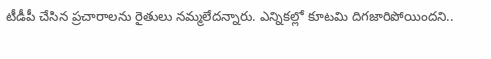టీడీపీ చేసిన ప్రచారాలను రైతులు నమ్మలేదన్నారు. ఎన్నికల్లో కూటమి దిగజారిపోయిందని..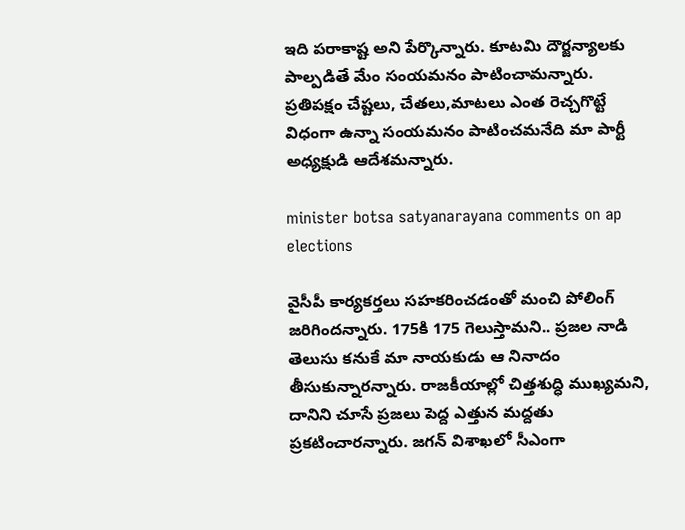ఇది పరాకాష్ట అని పేర్కొన్నారు. కూటమి దౌర్జన్యాలకు పాల్పడితే మేం సంయమనం పాటించామన్నారు. ప్రతిపక్షం చేష్టలు, చేతలు,మాటలు ఎంత రెచ్చగొట్టే విధంగా ఉన్నా సంయమనం పాటించమనేది మా పార్టీ అధ్యక్షుడి ఆదేశమన్నారు.

minister botsa satyanarayana comments on ap elections

వైసీపీ కార్యకర్తలు సహకరించడంతో మంచి పోలింగ్ జరిగిందన్నారు. 175కి 175 గెలుస్తామని.. ప్రజల నాడి తెలుసు కనుకే మా నాయకుడు ఆ నినాదం తీసుకున్నారన్నారు. రాజకీయాల్లో చిత్తశుద్ధి ముఖ్యమని, దానిని చూసే ప్రజలు పెద్ద ఎత్తున మద్దతు ప్రకటించారన్నారు. జగన్‌ విశాఖలో సీఎంగా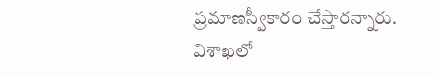ప్రమాణస్వీకారం చేస్తారన్నారు. విశాఖలో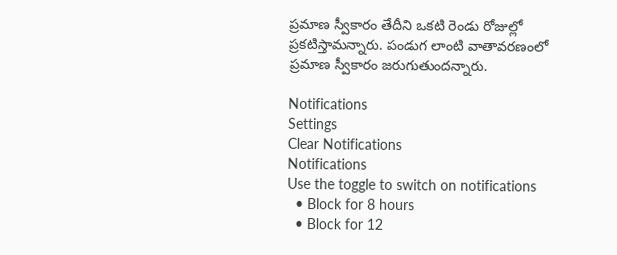ప్రమాణ స్వీకారం తేదీని ఒకటి రెండు రోజుల్లో ప్రకటిస్తామన్నారు. పండుగ లాంటి వాతావరణంలో ప్రమాణ స్వీకారం జరుగుతుందన్నారు.

Notifications
Settings
Clear Notifications
Notifications
Use the toggle to switch on notifications
  • Block for 8 hours
  • Block for 12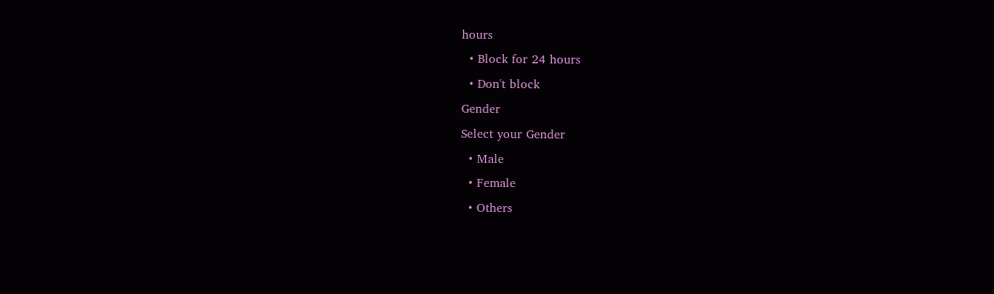hours
  • Block for 24 hours
  • Don't block
Gender
Select your Gender
  • Male
  • Female
  • Others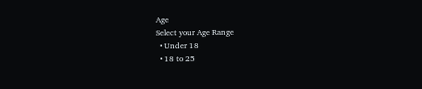Age
Select your Age Range
  • Under 18
  • 18 to 25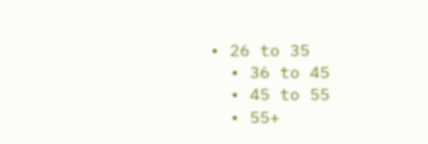• 26 to 35
  • 36 to 45
  • 45 to 55
  • 55+